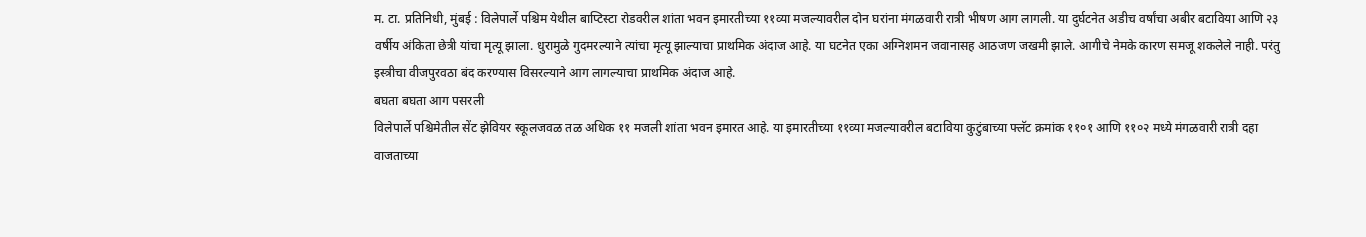म. टा. प्रतिनिधी, मुंबई : विलेपार्ले पश्चिम येथील बाप्टिस्टा रोडवरील शांता भवन इमारतीच्या ११व्या मजल्यावरील दोन घरांना मंगळवारी रात्री भीषण आग लागली. या दुर्घटनेत अडीच वर्षांचा अबीर बटाविया आणि २३ वर्षीय अंकिता छेत्री यांचा मृत्यू झाला. धुरामुळे गुदमरल्याने त्यांचा मृत्यू झाल्याचा प्राथमिक अंदाज आहे. या घटनेत एका अग्निशमन जवानासह आठजण जखमी झाले. आगीचे नेमके कारण समजू शकलेले नाही. परंतु इस्त्रीचा वीजपुरवठा बंद करण्यास विसरल्याने आग लागल्याचा प्राथमिक अंदाज आहे.
बघता बघता आग पसरली
विलेपार्ले पश्चिमेतील सेंट झेवियर स्कूलजवळ तळ अधिक ११ मजली शांता भवन इमारत आहे. या इमारतीच्या ११व्या मजल्यावरील बटाविया कुटुंबाच्या फ्लॅट क्रमांक ११०१ आणि ११०२ मध्ये मंगळवारी रात्री दहा वाजताच्या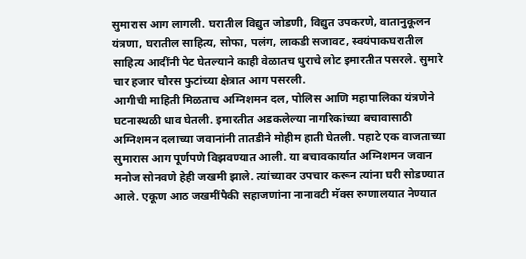सुमारास आग लागली. घरातील विद्युत जोडणी, विद्युत उपकरणे, वातानुकूलन यंत्रणा, घरातील साहित्य, सोफा, पलंग, लाकडी सजावट, स्वयंपाकघरातील साहित्य आदींनी पेट घेतल्याने काही वेळातच धुराचे लोट इमारतीत पसरले. सुमारे चार हजार चौरस फुटांच्या क्षेत्रात आग पसरली.
आगीची माहिती मिळताच अग्निशमन दल, पोलिस आणि महापालिका यंत्रणेने घटनास्थळी धाव घेतली. इमारतीत अडकलेल्या नागरिकांच्या बचावासाठी अग्निशमन दलाच्या जवानांनी तातडीने मोहीम हाती घेतली. पहाटे एक वाजताच्या सुमारास आग पूर्णपणे विझवण्यात आली. या बचावकार्यात अग्निशमन जवान मनोज सोनवणे हेही जखमी झाले. त्यांच्यावर उपचार करून त्यांना घरी सोडण्यात आले. एकूण आठ जखमींपैकी सहाजणांना नानावटी मॅक्स रुग्णालयात नेण्यात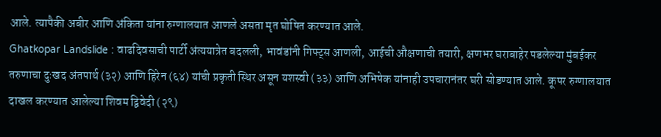आले. त्यापैकी अबीर आणि अंकिता यांना रुग्णालयात आणले असता मृत घोषित करण्यात आले.
Ghatkopar Landslide : वाढदिवसाची पार्टी अंत्ययात्रेत बदलली, भावंडांनी गिफ्ट्स आणली, आईची औक्षणाची तयारी, क्षणभर घराबाहेर पडलेल्या मुंबईकर तरुणाचा दुःखद अंतपार्थ (३२) आणि हिरेन (६४) यांची प्रकृती स्थिर असून यशस्वी (३३) आणि अभिषेक यांनाही उपचारानंतर घरी सोडण्यात आले. कूपर रुग्णालयात दाखल करण्यात आलेल्या शिवम द्विवेदी (२९)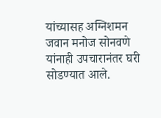यांच्यासह अग्निशमन जवान मनोज सोनवणे यांनाही उपचारानंतर घरी सोडण्यात आले.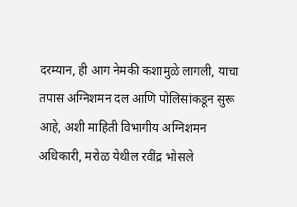दरम्यान, ही आग नेमकी कशामुळे लागली, याचा तपास अग्निशमन दल आणि पोलिसांकडून सुरू आहे, अशी माहिती विभागीय अग्निशमन अधिकारी, मरोळ येथील रवींद्र भोसले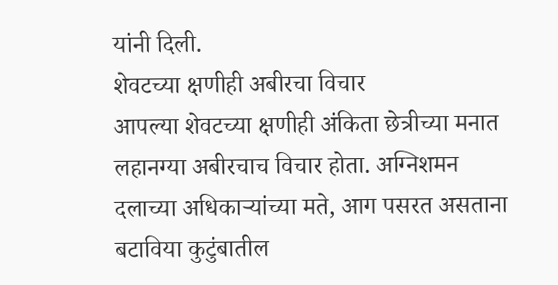यांनी दिली.
शेवटच्या क्षणीही अबीरचा विचार
आपल्या शेवटच्या क्षणीही अंकिता छेत्रीच्या मनात लहानग्या अबीरचाच विचार होता. अग्निशमन दलाच्या अधिकाऱ्यांच्या मते, आग पसरत असताना बटाविया कुटुंबातील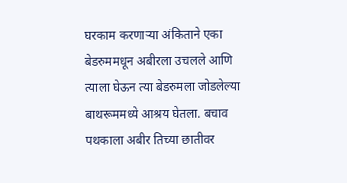घरकाम करणाऱ्या अंकिताने एका बेडरुममधून अबीरला उचलले आणि त्याला घेऊन त्या बेडरुमला जोडलेल्या बाथरूममध्ये आश्रय घेतला. बचाव पथकाला अबीर तिच्या छातीवर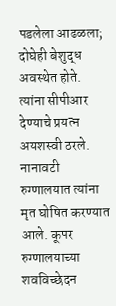पडलेला आढळला; दोघेही बेशुद्ध अवस्थेत होते. त्यांना सीपीआर देण्याचे प्रयत्न अयशस्वी ठरले.
नानावटी रुग्णालयात त्यांना मृत घोषित करण्यात आले. कूपर रुग्णालयाच्या शवविच्छेदन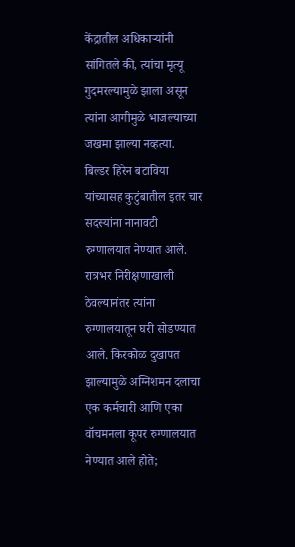केंद्रातील अधिकाऱ्यांनी सांगितले की, त्यांचा मृत्यू गुदमरल्यामुळे झाला असून त्यांना आगीमुळे भाजल्याच्या जखमा झाल्या नव्हत्या.
बिल्डर हिरेन बटाविया यांच्यासह कुटुंबातील इतर चार सदस्यांना नानावटी रुग्णालयात नेण्यात आले. रात्रभर निरीक्षणाखाली ठेवल्यानंतर त्यांना रुग्णालयातून घरी सोडण्यात आले. किरकोळ दुखापत झाल्यामुळे अग्निशमन दलाचा एक कर्मचारी आणि एका वॉचमनला कूपर रुग्णालयात नेण्यात आले होते;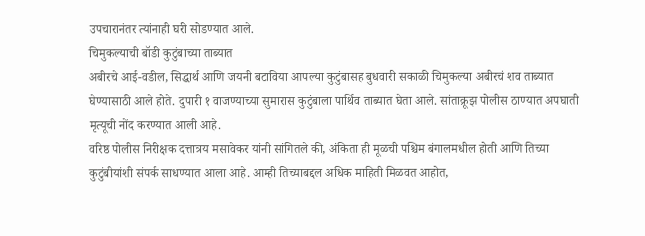उपचारानंतर त्यांनाही घरी सोडण्यात आले.
चिमुकल्याची बॉडी कुटुंबाच्या ताब्यात
अबीरचे आई-वडील, सिद्धार्थ आणि जयनी बटाविया आपल्या कुटुंबासह बुधवारी सकाळी चिमुकल्या अबीरचं शव ताब्यात घेण्यासाठी आले होते. दुपारी १ वाजण्याच्या सुमारास कुटुंबाला पार्थिव ताब्यात घेता आले. सांताक्रूझ पोलीस ठाण्यात अपघाती मृत्यूची नोंद करण्यात आली आहे.
वरिष्ठ पोलीस निरीक्षक दत्तात्रय मसावेकर यांनी सांगितले की, अंकिता ही मूळची पश्चिम बंगालमधील होती आणि तिच्या कुटुंबीयांशी संपर्क साधण्यात आला आहे. आम्ही तिच्याबद्दल अधिक माहिती मिळवत आहोत,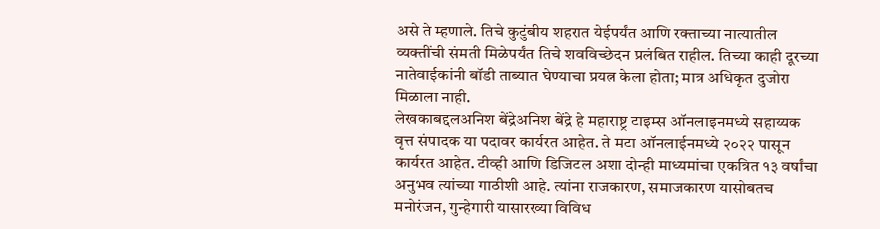असे ते म्हणाले. तिचे कुटुंबीय शहरात येईपर्यंत आणि रक्ताच्या नात्यातील व्यक्तींची संमती मिळेपर्यंत तिचे शवविच्छेदन प्रलंबित राहील. तिच्या काही दूरच्या नातेवाईकांनी बॉडी ताब्यात घेण्याचा प्रयत्न केला होता; मात्र अधिकृत दुजोरा मिळाला नाही.
लेखकाबद्दलअनिश बेंद्रेअनिश बेंद्रे हे महाराष्ट्र टाइम्स ऑनलाइनमध्ये सहाय्यक वृत्त संपादक या पदावर कार्यरत आहेत. ते मटा ऑनलाईनमध्ये २०२२ पासून कार्यरत आहेत. टीव्ही आणि डिजिटल अशा दोन्ही माध्यमांचा एकत्रित १३ वर्षांचा अनुभव त्यांच्या गाठीशी आहे. त्यांना राजकारण, समाजकारण यासोबतच मनोरंजन, गुन्हेगारी यासारख्या विविध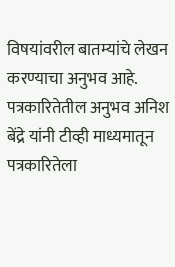विषयांवरील बातम्यांचे लेखन करण्याचा अनुभव आहे.
पत्रकारितेतील अनुभव अनिश बेंद्रे यांनी टीव्ही माध्यमातून पत्रकारितेला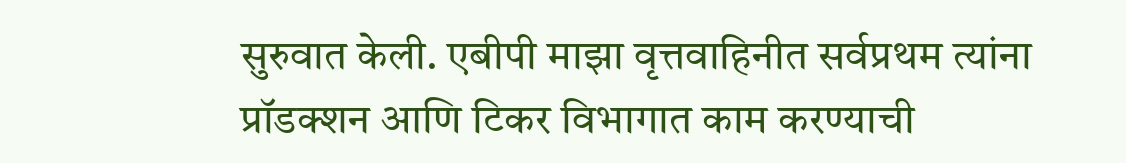सुरुवात केली. एबीपी माझा वृत्तवाहिनीत सर्वप्रथम त्यांना प्रॉडक्शन आणि टिकर विभागात काम करण्याची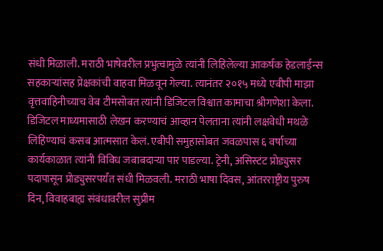संधी मिळाली. मराठी भाषेवरील प्रभुत्वामुळे त्यांनी लिहिलेल्या आकर्षक हेडलाईन्स सहकाऱ्यांसह प्रेक्षकांची वाहवा मिळवून गेल्या. त्यानंतर २०१५ मध्ये एबीपी माझा वृत्तवाहिनीच्याच वेब टीमसोबत त्यांनी डिजिटल विश्वात कामाचा श्रीगणेशा केला. डिजिटल माध्यमासाठी लेखन करण्याचं आव्हान पेलताना त्यांनी लक्षवेधी मथळे लिहिण्याचं कसब आत्मसात केलं. एबीपी समुहासोबत जवळपास ६ वर्षांच्या कार्यकाळात त्यांनी विविध जबाबदाऱ्या पार पाडल्या. ट्रेनी, असिस्टंट प्रोड्युसर पदापासून प्रोड्युसरपर्यंत संधी मिळवली. मराठी भाषा दिवस, आंतरराष्ट्रीय पुरुष दिन, विवाहबाह्य संबंधावरील सुप्रीम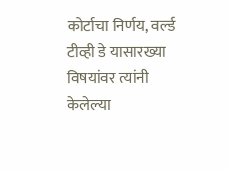कोर्टाचा निर्णय, वर्ल्ड टीव्ही डे यासारख्या विषयांवर त्यांनी केलेल्या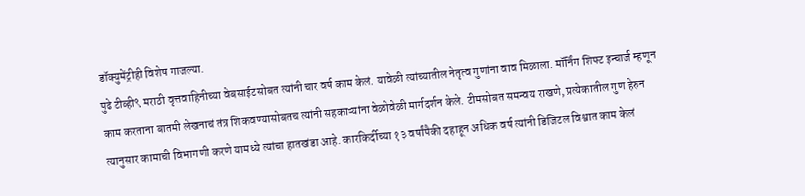डॉक्युमेंट्रीही विशेष गाजल्या.
पुढे टीव्ही९ मराठी वृत्तवाहिनीच्या वेबसाईटसोबत त्यांनी चार वर्ष काम केलं. यावेळी त्यांच्यातील नेतृत्व गुणांना वाव मिळाला. मॉर्निंग शिफ्ट इन्चार्ज म्हणून काम करताना बातमी लेखनाचं तंत्र शिकवण्यासोबतच त्यांनी सहकाऱ्यांना वेळोवेळी मार्गदर्शन केले. टीमसोबत समन्वय राखणे, प्रत्येकातील गुण हेरुन त्यानुसार कामाची विभागणी करणे यामध्ये त्यांचा हातखंडा आहे. कारकिर्दीच्या १३ वर्षांपैकी दहाहून अधिक वर्ष त्यांनी डिजिटल विश्वात काम केलं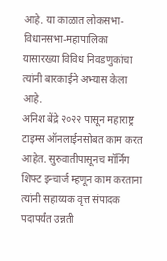आहे. या काळात लोकसभा-विधानसभा-महापालिका यासारख्या विविध निवडणुकांचा त्यांनी बारकाईने अभ्यास केला आहे.
अनिश बेंद्रे २०२२ पासून महाराष्ट्र टाइम्स ऑनलाईनसोबत काम करत आहेत. सुरुवातीपासूनच मॉर्निंग शिफ्ट इन्चार्ज म्हणून काम करताना त्यांनी सहाय्यक वृत्त संपादक पदापर्यंत उन्नती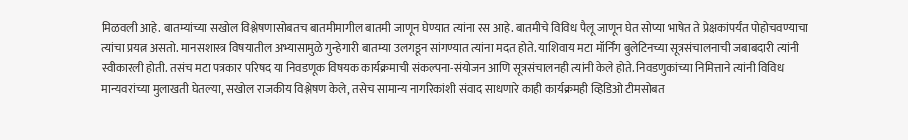मिळवली आहे. बातम्यांच्या सखोल विश्लेषणासोबतच बातमीमागील बातमी जाणून घेण्यात त्यांना रस आहे. बातमीचे विविध पैलू जाणून घेत सोप्या भाषेत ते प्रेक्षकांपर्यंत पोहोचवण्याचा त्यांचा प्रयत्न असतो. मानसशास्त्र विषयातील अभ्यासामुळे गुन्हेगारी बातम्या उलगडून सांगण्यात त्यांना मदत होते. याशिवाय मटा मॉर्निंग बुलेटिनच्या सूत्रसंचालनाची जबाबदारी त्यांनी स्वीकारली होती. तसंच मटा पत्रकार परिषद या निवडणूक विषयक कार्यक्रमाची संकल्पना-संयोजन आणि सूत्रसंचालनही त्यांनी केले होते. निवडणुकांच्या निमित्ताने त्यांनी विविध मान्यवरांच्या मुलाखती घेतल्या, सखोल राजकीय विश्लेषण केले, तसेच सामान्य नागरिकांशी संवाद साधणारे काही कार्यक्रमही व्हिडिओ टीमसोबत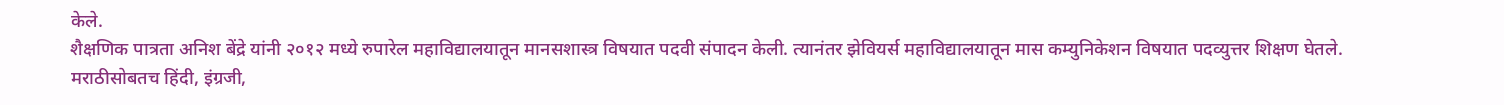केले.
शैक्षणिक पात्रता अनिश बेंद्रे यांनी २०१२ मध्ये रुपारेल महाविद्यालयातून मानसशास्त्र विषयात पदवी संपादन केली. त्यानंतर झेवियर्स महाविद्यालयातून मास कम्युनिकेशन विषयात पदव्युत्तर शिक्षण घेतले. मराठीसोबतच हिंदी, इंग्रजी,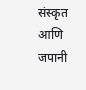संस्कृत आणि जपानी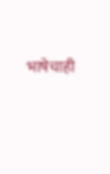भाषेचाही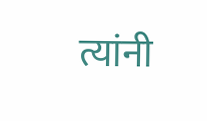त्यांनी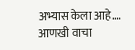अभ्यास केला आहे.… आणखी वाचा